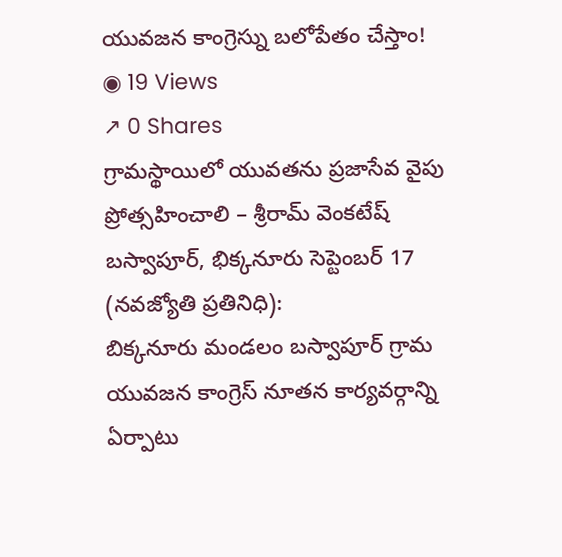యువజన కాంగ్రెస్ను బలోపేతం చేస్తాం!
◉ 19 Views
↗ 0 Shares
గ్రామస్థాయిలో యువతను ప్రజాసేవ వైపు ప్రోత్సహించాలి – శ్రీరామ్ వెంకటేష్
బస్వాపూర్, భిక్కనూరు సెప్టెంబర్ 17 (నవజ్యోతి ప్రతినిధి):
బిక్కనూరు మండలం బస్వాపూర్ గ్రామ యువజన కాంగ్రెస్ నూతన కార్యవర్గాన్ని ఏర్పాటు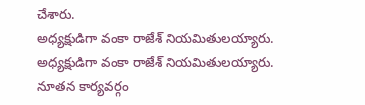చేశారు.
అధ్యక్షుడిగా వంకా రాజేశ్ నియమితులయ్యారు.
అధ్యక్షుడిగా వంకా రాజేశ్ నియమితులయ్యారు.
నూతన కార్యవర్గం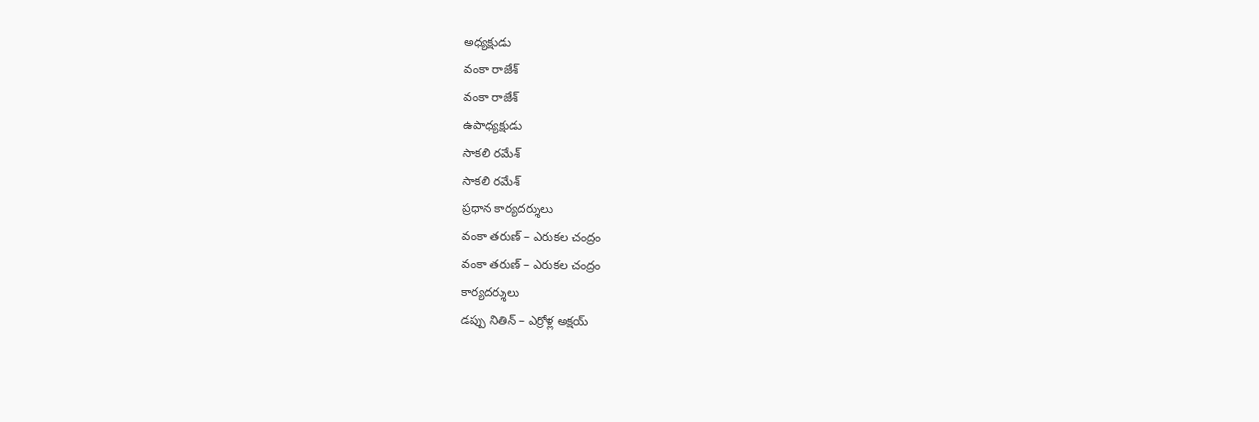అధ్యక్షుడు
వంకా రాజేశ్
వంకా రాజేశ్
ఉపాధ్యక్షుడు
సాకలి రమేశ్
సాకలి రమేశ్
ప్రధాన కార్యదర్శులు
వంకా తరుణ్ – ఎరుకల చంద్రం
వంకా తరుణ్ – ఎరుకల చంద్రం
కార్యదర్శులు
డప్పు నితిన్ – ఎర్రోళ్ల అక్షయ్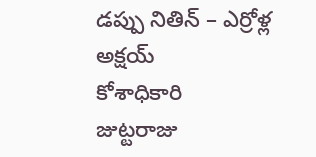డప్పు నితిన్ – ఎర్రోళ్ల అక్షయ్
కోశాధికారి
జుట్టరాజు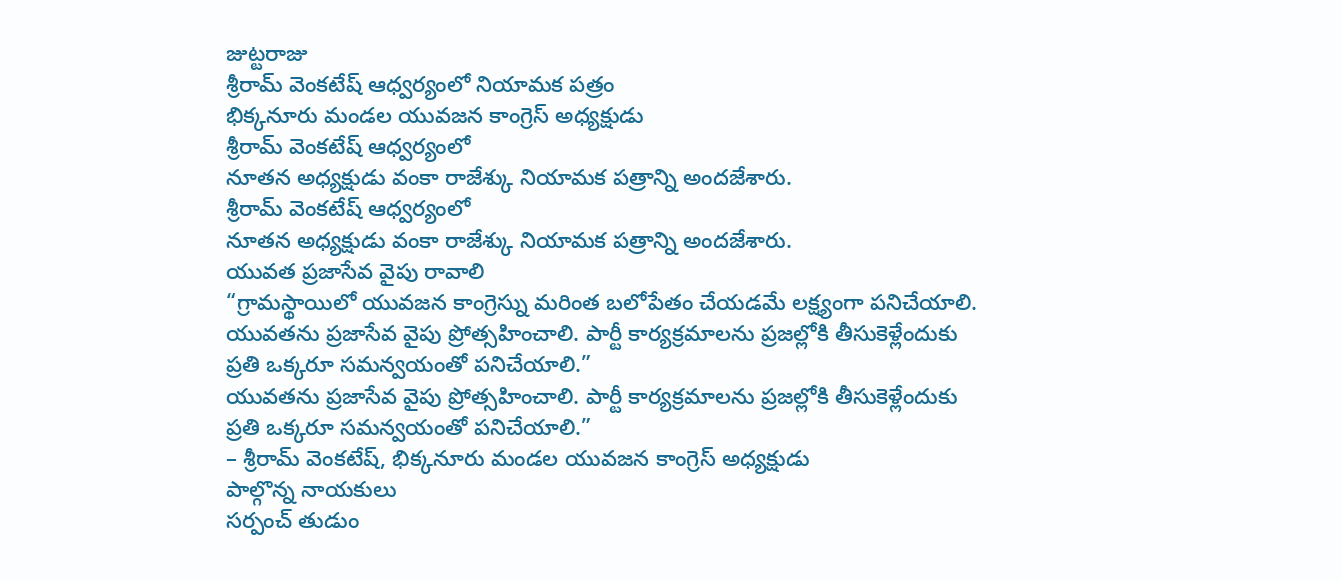జుట్టరాజు
శ్రీరామ్ వెంకటేష్ ఆధ్వర్యంలో నియామక పత్రం
భిక్కనూరు మండల యువజన కాంగ్రెస్ అధ్యక్షుడు
శ్రీరామ్ వెంకటేష్ ఆధ్వర్యంలో
నూతన అధ్యక్షుడు వంకా రాజేశ్కు నియామక పత్రాన్ని అందజేశారు.
శ్రీరామ్ వెంకటేష్ ఆధ్వర్యంలో
నూతన అధ్యక్షుడు వంకా రాజేశ్కు నియామక పత్రాన్ని అందజేశారు.
యువత ప్రజాసేవ వైపు రావాలి
“గ్రామస్థాయిలో యువజన కాంగ్రెస్ను మరింత బలోపేతం చేయడమే లక్ష్యంగా పనిచేయాలి.
యువతను ప్రజాసేవ వైపు ప్రోత్సహించాలి. పార్టీ కార్యక్రమాలను ప్రజల్లోకి తీసుకెళ్లేందుకు
ప్రతి ఒక్కరూ సమన్వయంతో పనిచేయాలి.”
యువతను ప్రజాసేవ వైపు ప్రోత్సహించాలి. పార్టీ కార్యక్రమాలను ప్రజల్లోకి తీసుకెళ్లేందుకు
ప్రతి ఒక్కరూ సమన్వయంతో పనిచేయాలి.”
– శ్రీరామ్ వెంకటేష్, భిక్కనూరు మండల యువజన కాంగ్రెస్ అధ్యక్షుడు
పాల్గొన్న నాయకులు
సర్పంచ్ తుడుం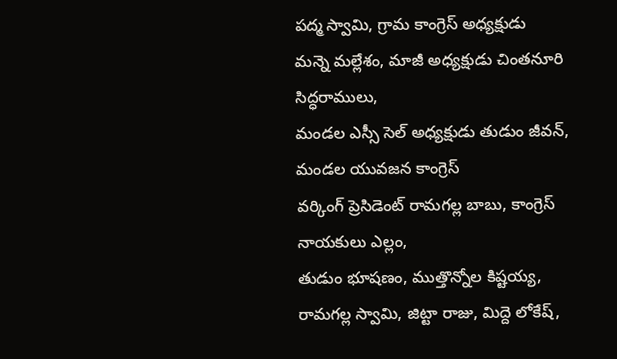పద్మ స్వామి, గ్రామ కాంగ్రెస్ అధ్యక్షుడు
మన్నె మల్లేశం, మాజీ అధ్యక్షుడు చింతనూరి సిద్ధరాములు,
మండల ఎస్సీ సెల్ అధ్యక్షుడు తుడుం జీవన్, మండల యువజన కాంగ్రెస్
వర్కింగ్ ప్రెసిడెంట్ రామగల్ల బాబు, కాంగ్రెస్ నాయకులు ఎల్లం,
తుడుం భూషణం, ముత్తొన్నోల కిష్టయ్య, రామగల్ల స్వామి, జిట్టా రాజు, మిద్దె లోకేష్,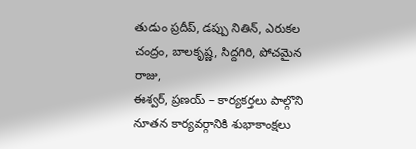తుడుం ప్రదీప్, డప్పు నితిన్, ఎరుకల చంద్రం, బాలకృష్ణ, సిద్దగిరి, పోచమైన రాజు,
ఈశ్వర్, ప్రణయ్ – కార్యకర్తలు పాల్గొని నూతన కార్యవర్గానికి శుభాకాంక్షలు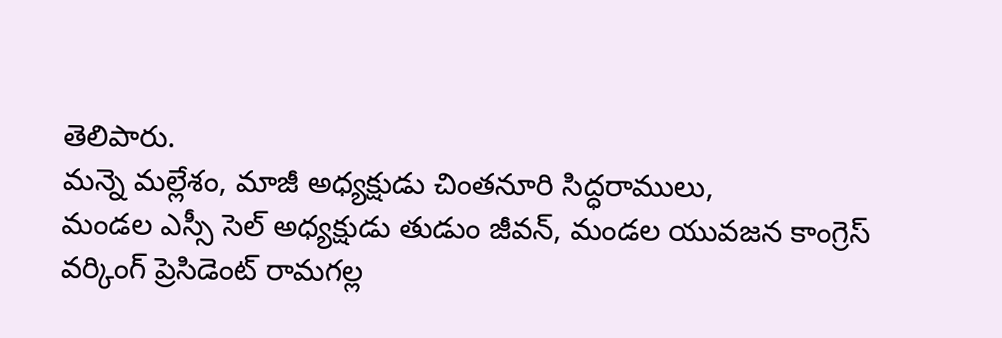తెలిపారు.
మన్నె మల్లేశం, మాజీ అధ్యక్షుడు చింతనూరి సిద్ధరాములు,
మండల ఎస్సీ సెల్ అధ్యక్షుడు తుడుం జీవన్, మండల యువజన కాంగ్రెస్
వర్కింగ్ ప్రెసిడెంట్ రామగల్ల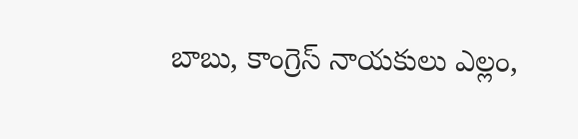బాబు, కాంగ్రెస్ నాయకులు ఎల్లం,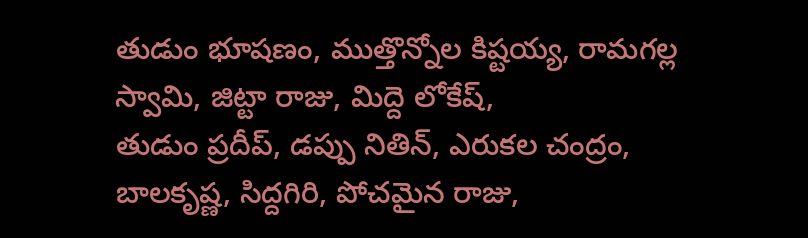తుడుం భూషణం, ముత్తొన్నోల కిష్టయ్య, రామగల్ల స్వామి, జిట్టా రాజు, మిద్దె లోకేష్,
తుడుం ప్రదీప్, డప్పు నితిన్, ఎరుకల చంద్రం, బాలకృష్ణ, సిద్దగిరి, పోచమైన రాజు,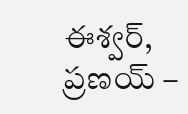ఈశ్వర్, ప్రణయ్ –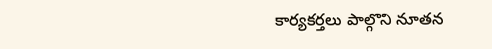కార్యకర్తలు పాల్గొని నూతన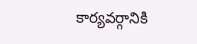కార్యవర్గానికి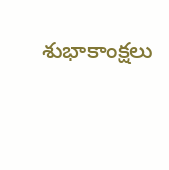శుభాకాంక్షలు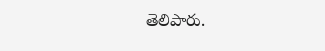తెలిపారు.